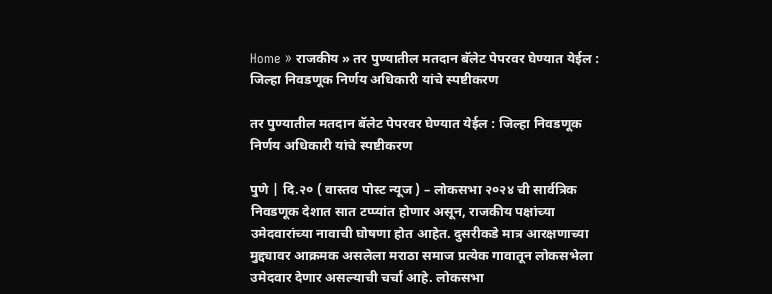Home » राजकीय » तर पुण्यातील मतदान बॅलेट पेपरवर घेण्यात येईल : जिल्हा निवडणूक निर्णय अधिकारी यांचे स्पष्टीकरण

तर पुण्यातील मतदान बॅलेट पेपरवर घेण्यात येईल : जिल्हा निवडणूक निर्णय अधिकारी यांचे स्पष्टीकरण

पुणे | दि.२० ( वास्तव पोस्ट न्यूज ) – लोकसभा २०२४ ची सार्वत्रिक निवडणूक देशात सात टप्प्यांत होणार असून, राजकीय पक्षांच्या उमेदवारांच्या नावाची घोषणा होत आहेत. दुसरीकडे मात्र आरक्षणाच्या मुद्द्यावर आक्रमक असलेला मराठा समाज प्रत्येक गावातून लोकसभेला उमेदवार देणार असल्याची चर्चा आहे. लोकसभा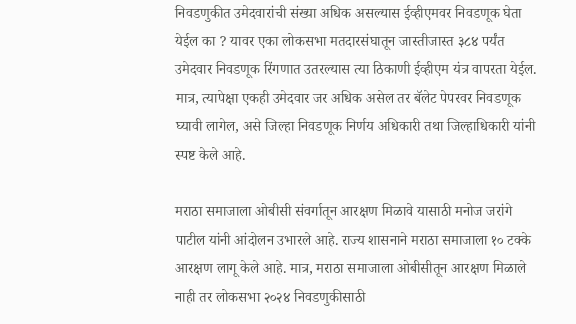निवडणुकीत उमेदवारांची संख्या अधिक असल्यास ईव्हीएमवर निवडणूक घेता येईल का ? यावर एका लोकसभा मतदारसंघातून जास्तीजास्त ३८४ पर्यंत उमेदवार निवडणूक रिंगणात उतरल्यास त्या ठिकाणी ईव्हीएम यंत्र वापरता येईल. मात्र, त्यापेक्षा एकही उमेदवार जर अधिक असेल तर बॅलेट पेपरवर निवडणूक घ्यावी लागेल, असे जिल्हा निवडणूक निर्णय अधिकारी तथा जिल्हाधिकारी यांनी स्पष्ट केले आहे.

मराठा समाजाला ओबीसी संवर्गातून आरक्षण मिळावे यासाठी मनोज जरांगे पाटील यांनी आंदोलन उभारले आहे. राज्य शासनाने मराठा समाजाला १० टक्के आरक्षण लागू केले आहे. मात्र, मराठा समाजाला ओबीसीतून आरक्षण मिळाले नाही तर लोकसभा २०२४ निवडणुकीसाठी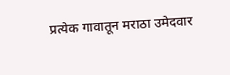प्रत्येक गावातून मराठा उमेदवार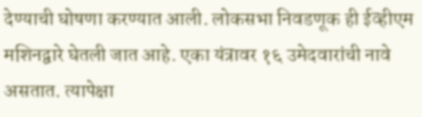देण्याची घोषणा करण्यात आली. लोकसभा निवडणूक ही ईव्हीएम मशिनद्वारे घेतली जात आहे. एका यंत्रावर १६ उमेदवारांची नावे असतात. त्यापेक्षा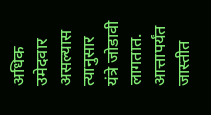अधिक उमेदवार असल्यास त्यानुसार यंत्रे जोडावी लागतात. आत्तापर्यंत जास्तीत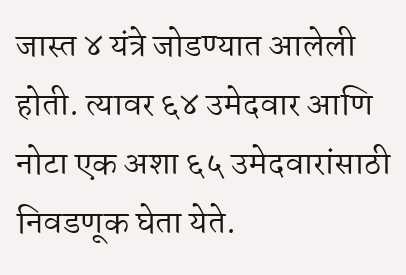जास्त ४ यंत्रे जोडण्यात आलेली होती. त्यावर ६४ उमेदवार आणि नोटा एक अशा ६५ उमेदवारांसाठी निवडणूक घेता येते.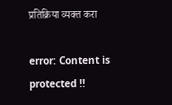प्रतिक्रिया व्यक्त करा

error: Content is protected !!